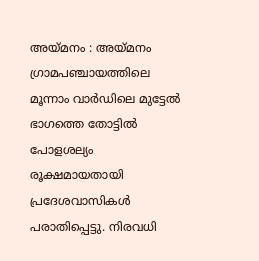അയ്മനം : അയ്മനം ഗ്രാമപഞ്ചായത്തിലെ മൂന്നാം വാർഡിലെ മുട്ടേൽ ഭാഗത്തെ തോട്ടിൽ പോളശല്യം രൂക്ഷമായതായി പ്രദേശവാസികൾ പരാതിപ്പെട്ടു. നിരവധി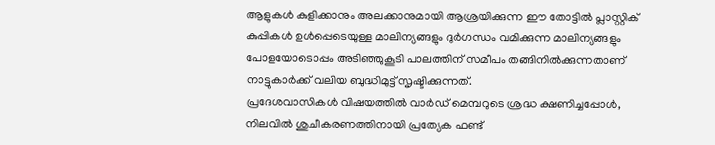ആളുകൾ കുളിക്കാനും അലക്കാനുമായി ആശ്രയിക്കുന്ന ഈ തോട്ടിൽ പ്ലാസ്റ്റിക് കുപ്പികൾ ഉൾപ്പെടെയുള്ള മാലിന്യങ്ങളും ദുർഗന്ധം വമിക്കുന്ന മാലിന്യങ്ങളും പോളയോടൊപ്പം അടിഞ്ഞുകൂടി പാലത്തിന് സമീപം തങ്ങിനിൽക്കുന്നതാണ് നാട്ടുകാർക്ക് വലിയ ബുദ്ധിമുട്ട് സൃഷ്ടിക്കുന്നത്.
പ്രദേശവാസികൾ വിഷയത്തിൽ വാർഡ് മെമ്പറുടെ ശ്രദ്ധ ക്ഷണിച്ചപ്പോൾ, നിലവിൽ ശുചീകരണത്തിനായി പ്രത്യേക ഫണ്ട്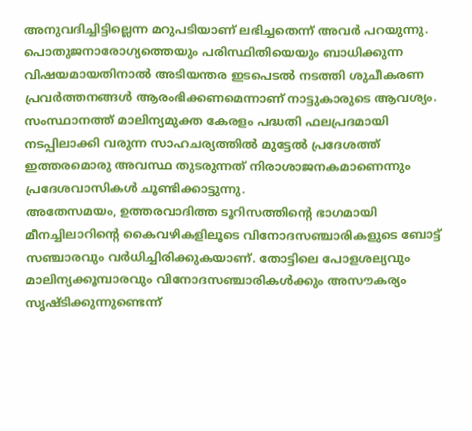അനുവദിച്ചിട്ടില്ലെന്ന മറുപടിയാണ് ലഭിച്ചതെന്ന് അവർ പറയുന്നു.
പൊതുജനാരോഗ്യത്തെയും പരിസ്ഥിതിയെയും ബാധിക്കുന്ന വിഷയമായതിനാൽ അടിയന്തര ഇടപെടൽ നടത്തി ശുചീകരണ പ്രവർത്തനങ്ങൾ ആരംഭിക്കണമെന്നാണ് നാട്ടുകാരുടെ ആവശ്യം.
സംസ്ഥാനത്ത് മാലിന്യമുക്ത കേരളം പദ്ധതി ഫലപ്രദമായി നടപ്പിലാക്കി വരുന്ന സാഹചര്യത്തിൽ മുട്ടേൽ പ്രദേശത്ത് ഇത്തരമൊരു അവസ്ഥ തുടരുന്നത് നിരാശാജനകമാണെന്നും പ്രദേശവാസികൾ ചൂണ്ടിക്കാട്ടുന്നു.
അതേസമയം, ഉത്തരവാദിത്ത ടൂറിസത്തിന്റെ ഭാഗമായി മീനച്ചിലാറിന്റെ കൈവഴികളിലൂടെ വിനോദസഞ്ചാരികളുടെ ബോട്ട് സഞ്ചാരവും വർധിച്ചിരിക്കുകയാണ്. തോട്ടിലെ പോളശല്യവും മാലിന്യക്കൂമ്പാരവും വിനോദസഞ്ചാരികൾക്കും അസൗകര്യം സൃഷ്ടിക്കുന്നുണ്ടെന്ന്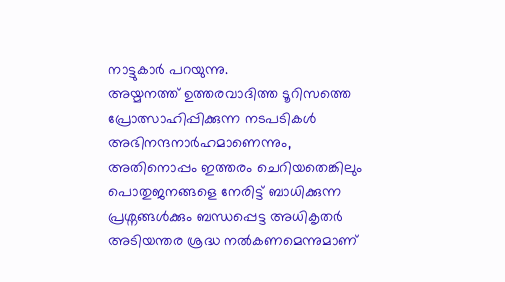നാട്ടുകാർ പറയുന്നു.
അയ്മനത്ത് ഉത്തരവാദിത്ത ടൂറിസത്തെ പ്രോത്സാഹിപ്പിക്കുന്ന നടപടികൾ അഭിനന്ദനാർഹമാണെന്നും, അതിനൊപ്പം ഇത്തരം ചെറിയതെങ്കിലും പൊതുജനങ്ങളെ നേരിട്ട് ബാധിക്കുന്ന പ്രശ്നങ്ങൾക്കും ബന്ധപ്പെട്ട അധികൃതർ അടിയന്തര ശ്രദ്ധ നൽകണമെന്നുമാണ്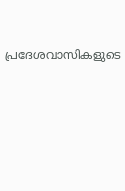പ്രദേശവാസികളുടെ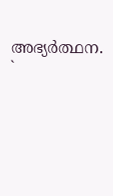അഭ്യർത്ഥന.
`